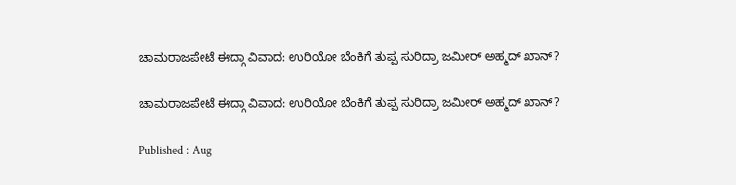ಚಾಮರಾಜಪೇಟೆ ಈದ್ಗಾ ವಿವಾದ: ಉರಿಯೋ ಬೆಂಕಿಗೆ ತುಪ್ಪ ಸುರಿದ್ರಾ ಜಮೀರ್ ಅಹ್ಮದ್ ಖಾನ್?

ಚಾಮರಾಜಪೇಟೆ ಈದ್ಗಾ ವಿವಾದ: ಉರಿಯೋ ಬೆಂಕಿಗೆ ತುಪ್ಪ ಸುರಿದ್ರಾ ಜಮೀರ್ ಅಹ್ಮದ್ ಖಾನ್?

Published : Aug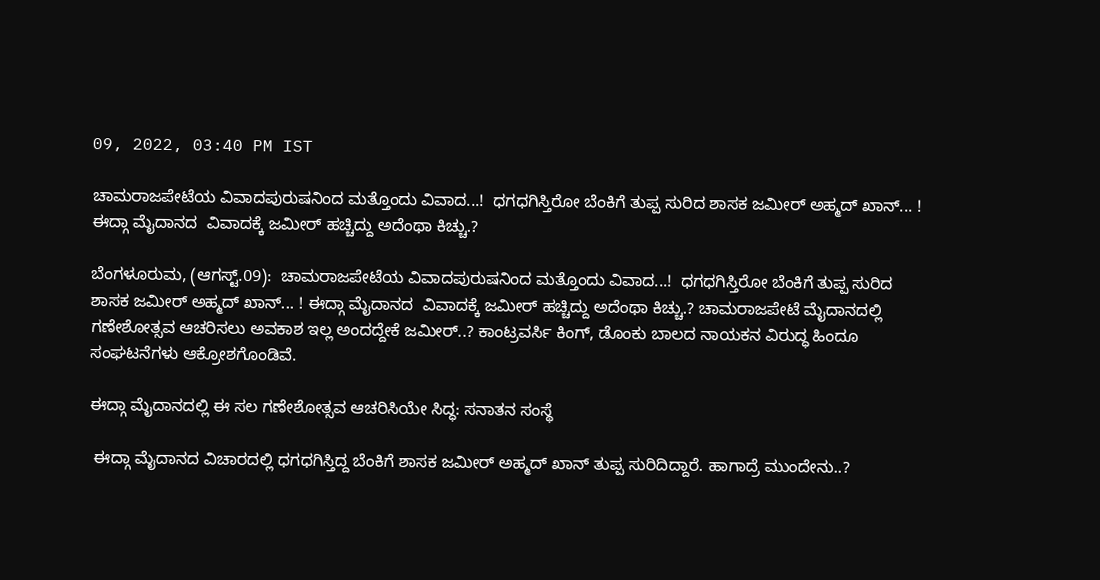09, 2022, 03:40 PM IST

ಚಾಮರಾಜಪೇಟೆಯ ವಿವಾದಪುರುಷನಿಂದ ಮತ್ತೊಂದು ವಿವಾದ...!  ಧಗಧಗಿಸ್ತಿರೋ ಬೆಂಕಿಗೆ ತುಪ್ಪ ಸುರಿದ ಶಾಸಕ ಜಮೀರ್ ಅಹ್ಮದ್ ಖಾನ್... ! ಈದ್ಗಾ ಮೈದಾನದ  ವಿವಾದಕ್ಕೆ ಜಮೀರ್ ಹಚ್ಚಿದ್ದು ಅದೆಂಥಾ ಕಿಚ್ಚು.?

ಬೆಂಗಳೂರುಮ, (ಆಗಸ್ಟ್.09):  ಚಾಮರಾಜಪೇಟೆಯ ವಿವಾದಪುರುಷನಿಂದ ಮತ್ತೊಂದು ವಿವಾದ...!  ಧಗಧಗಿಸ್ತಿರೋ ಬೆಂಕಿಗೆ ತುಪ್ಪ ಸುರಿದ ಶಾಸಕ ಜಮೀರ್ ಅಹ್ಮದ್ ಖಾನ್... ! ಈದ್ಗಾ ಮೈದಾನದ  ವಿವಾದಕ್ಕೆ ಜಮೀರ್ ಹಚ್ಚಿದ್ದು ಅದೆಂಥಾ ಕಿಚ್ಚು.? ಚಾಮರಾಜಪೇಟೆ ಮೈದಾನದಲ್ಲಿ ಗಣೇಶೋತ್ಸವ ಆಚರಿಸಲು ಅವಕಾಶ ಇಲ್ಲ ಅಂದದ್ದೇಕೆ ಜಮೀರ್..? ಕಾಂಟ್ರವರ್ಸಿ ಕಿಂಗ್, ಡೊಂಕು ಬಾಲದ ನಾಯಕನ ವಿರುದ್ಧ ಹಿಂದೂ ಸಂಘಟನೆಗಳು ಆಕ್ರೋಶಗೊಂಡಿವೆ.

ಈದ್ಗಾ ಮೈದಾನದಲ್ಲಿ ಈ ಸಲ ಗಣೇಶೋತ್ಸವ ಆಚರಿಸಿಯೇ ಸಿದ್ಧ: ಸನಾತನ ಸಂಸ್ಥೆ

 ಈದ್ಗಾ ಮೈದಾನದ ವಿಚಾರದಲ್ಲಿ ಧಗಧಗಿಸ್ತಿದ್ದ ಬೆಂಕಿಗೆ ಶಾಸಕ ಜಮೀರ್ ಅಹ್ಮದ್ ಖಾನ್ ತುಪ್ಪ ಸುರಿದಿದ್ದಾರೆ. ಹಾಗಾದ್ರೆ ಮುಂದೇನು..?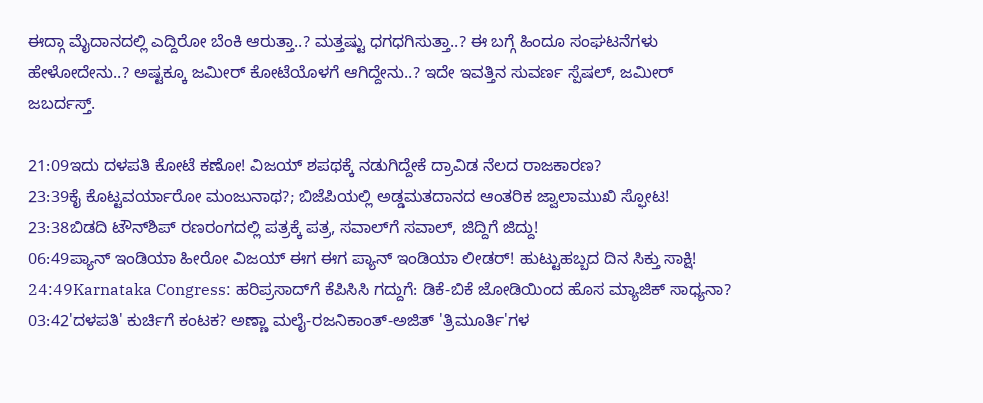ಈದ್ಗಾ ಮೈದಾನದಲ್ಲಿ ಎದ್ದಿರೋ ಬೆಂಕಿ ಆರುತ್ತಾ..? ಮತ್ತಷ್ಟು ಧಗಧಗಿಸುತ್ತಾ..? ಈ ಬಗ್ಗೆ ಹಿಂದೂ ಸಂಘಟನೆಗಳು ಹೇಳೋದೇನು..? ಅಷ್ಟಕ್ಕೂ ಜಮೀರ್ ಕೋಟೆಯೊಳಗೆ ಆಗಿದ್ದೇನು..? ಇದೇ ಇವತ್ತಿನ ಸುವರ್ಣ ಸ್ಪೆಷಲ್, ಜಮೀರ್ ಜಬರ್ದಸ್ತ್.

21:09ಇದು ದಳಪತಿ ಕೋಟೆ ಕಣೋ! ವಿಜಯ್ ಶಪಥಕ್ಕೆ ನಡುಗಿದ್ದೇಕೆ ದ್ರಾವಿಡ ನೆಲದ ರಾಜಕಾರಣ?
23:39ಕೈ ಕೊಟ್ಟವರ್ಯಾರೋ ಮಂಜುನಾಥ?; ಬಿಜೆಪಿಯಲ್ಲಿ ಅಡ್ಡಮತದಾನದ ಆಂತರಿಕ ಜ್ವಾಲಾಮುಖಿ ಸ್ಫೋಟ!
23:38ಬಿಡದಿ ಟೌನ್‌ಶಿಪ್ ರಣರಂಗದಲ್ಲಿ ಪತ್ರಕ್ಕೆ ಪತ್ರ, ಸವಾಲ್‌ಗೆ ಸವಾಲ್, ಜಿದ್ದಿಗೆ ಜಿದ್ದು!
06:49ಪ್ಯಾನ್ ಇಂಡಿಯಾ ಹೀರೋ ವಿಜಯ್ ಈಗ ಈಗ ಪ್ಯಾನ್ ಇಂಡಿಯಾ ಲೀಡರ್! ಹುಟ್ಟುಹಬ್ಬದ ದಿನ ಸಿಕ್ತು ಸಾಕ್ಷಿ!
24:49Karnataka Congress: ಹರಿಪ್ರಸಾದ್‌ಗೆ ಕೆಪಿಸಿಸಿ ಗದ್ದುಗೆ: ಡಿಕೆ-ಬಿಕೆ ಜೋಡಿಯಿಂದ ಹೊಸ ಮ್ಯಾಜಿಕ್ ಸಾಧ್ಯನಾ?
03:42'ದಳಪತಿ' ಕುರ್ಚಿಗೆ ಕಂಟಕ? ಅಣ್ಣಾ ಮಲೈ-ರಜನಿಕಾಂತ್-ಅಜಿತ್ 'ತ್ರಿಮೂರ್ತಿ'ಗಳ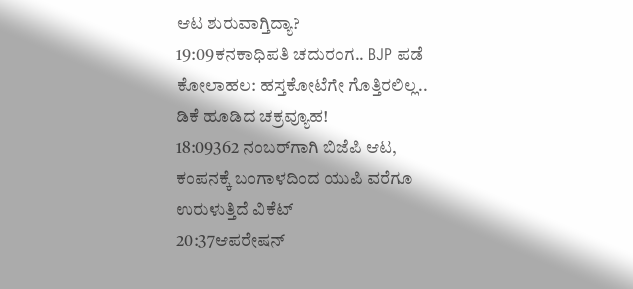ಆಟ ಶುರುವಾಗ್ತಿದ್ಯಾ?
19:09ಕನಕಾಧಿಪತಿ ಚದುರಂಗ.. BJP ಪಡೆ ಕೋಲಾಹಲ: ಹಸ್ತಕೋಟೆಗೇ ಗೊತ್ತಿರಲಿಲ್ಲ.. ಡಿಕೆ ಹೂಡಿದ ಚಕ್ರವ್ಯೂಹ!
18:09362 ನಂಬರ್‌ಗಾಗಿ ಬಿಜೆಪಿ ಆಟ, ಕಂಪನಕ್ಕೆ ಬಂಗಾಳದಿಂದ ಯುಪಿ ವರೆಗೂ ಉರುಳುತ್ತಿದೆ ವಿಕೆಟ್
20:37ಆಪರೇಷನ್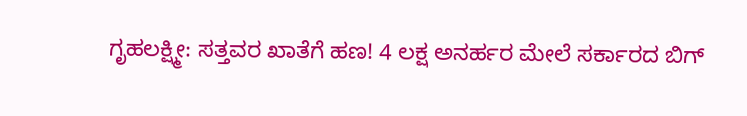ಗೃಹಲಕ್ಷ್ಮೀ: ಸತ್ತವರ ಖಾತೆಗೆ ಹಣ! 4 ಲಕ್ಷ ಅನರ್ಹರ ಮೇಲೆ ಸರ್ಕಾರದ ಬಿಗ್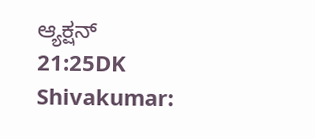ಆ್ಯಕ್ಷನ್
21:25DK Shivakumar: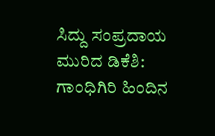ಸಿದ್ದು ಸಂಪ್ರದಾಯ ಮುರಿದ ಡಿಕೆಶಿ: ಗಾಂಧಿಗಿರಿ ಹಿಂದಿನ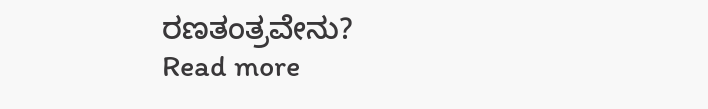ರಣತಂತ್ರವೇನು?
Read more